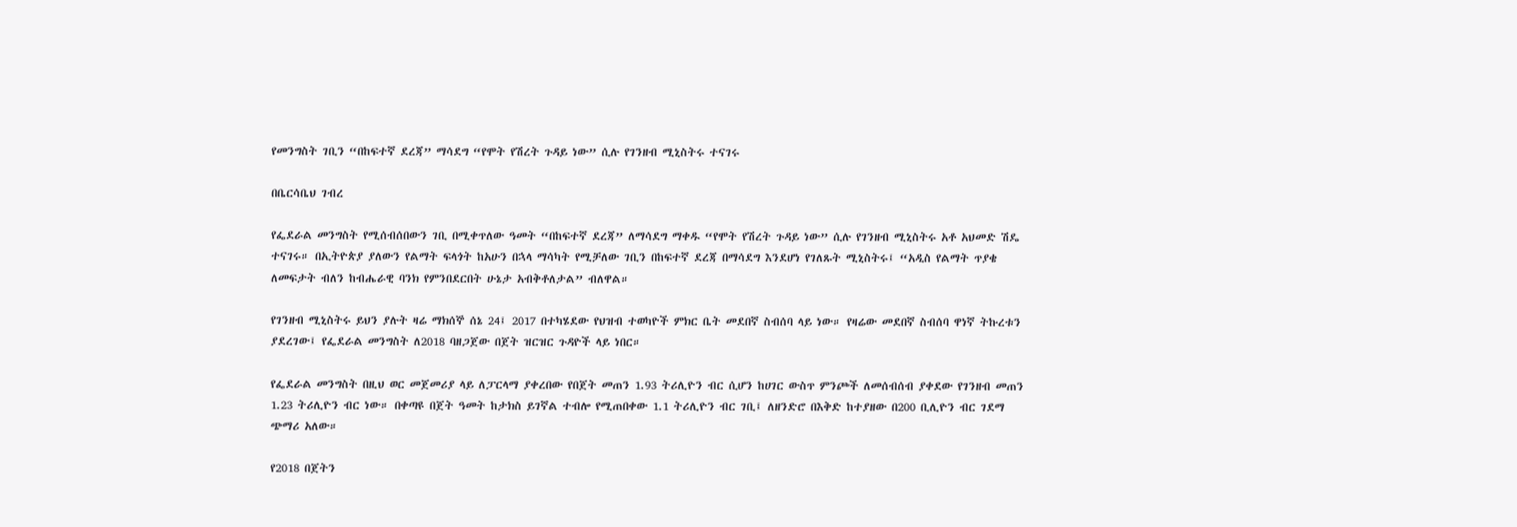የመንግስት ገቢን “በከፍተኛ ደረጃ” ማሳደግ “የሞት የሽረት ጉዳይ ነው” ሲሉ የገንዘብ ሚኒስትሩ ተናገሩ

በቤርሳቤህ ገብረ

የፌደራል መንግስት የሚሰብሰበውን ገቢ በሚቀጥለው ዓመት “በከፍተኛ ደረጃ” ለማሳደግ ማቀዱ “የሞት የሽረት ጉዳይ ነው” ሲሉ የገንዘብ ሚኒስትሩ አቶ አህመድ ሽዴ ተናገሩ። በኢትዮጵያ ያለውን የልማት ፍላጎት ከአሁን በኋላ ማሳካት የሚቻለው ገቢን በከፍተኛ ደረጃ በማሳደግ እንደሆነ የገለጹት ሚኒስትሩ፤ “አዲስ የልማት ጥያቄ ለመፍታት ብለን ከብሔራዊ ባንክ የምንበደርበት ሁኔታ አብቅቶለታል” ብለዋል።

የገንዘብ ሚኒስትሩ ይህን ያሉት ዛሬ ማክሰኞ ሰኔ 24፤ 2017 በተካሄደው የህዝብ ተወካዮች ምክር ቤት መደበኛ ስብሰባ ላይ ነው። የዛሬው መደበኛ ስብሰባ ዋነኛ ትኩረቱን ያደረገው፤ የፌደራል መንግስት ለ2018 ባዘጋጀው በጀት ዝርዝር ጉዳዮች ላይ ነበር።

የፌደራል መንግስት በዚህ ወር መጀመሪያ ላይ ለፓርላማ ያቀረበው የበጀት መጠን 1.93 ትሪሊዮን ብር ሲሆን ከሀገር ውስጥ ምንጮች ለመሰብሰብ ያቀደው የገንዘብ መጠን 1.23 ትሪሊዮን ብር ነው። በቀጣዩ በጀት ዓመት ከታክስ ይገኛል ተብሎ የሚጠበቀው 1.1 ትሪሊዮን ብር ገቢ፤ ለዘንድሮ በእቅድ ከተያዘው በ200 ቢሊዮን ብር ገደማ ጭማሪ አለው።

የ2018 በጀትን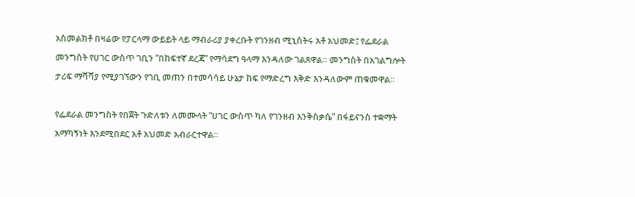አስመልክቶ በዛሬው የፓርላማ ውይይት ላይ ማብራሪያ ያቀረቡት የገንዘብ ሚኒስትሩ አቶ አህመድ፤ የፌደራል መንግስት የሀገር ውስጥ ገቢን “በከፍተኛ ደረጃ” የማሳደግ ዓላማ እንዳለው ገልጸዋል። መንግስት በአገልግሎት ታሪፍ ማሻሻያ የሚያገኘውን የገቢ መጠን በተመሳሳይ ሁኔታ ከፍ የማድረግ እቅድ እንዳለውም ጠቁመዋል።

የፌደራል መንግስት የበጀት ጉድለቱን ለመሙላት “ሀገር ውስጥ ካለ የገንዘብ እንቅስቃሴ” በፋይናንስ ተቋማት አማካኝነት እንደሚበደር አቶ አህመድ አብራርተዋል።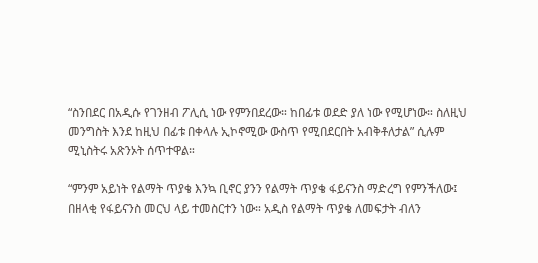“ስንበደር በአዲሱ የገንዘብ ፖሊሲ ነው የምንበደረው። ከበፊቱ ወደድ ያለ ነው የሚሆነው። ስለዚህ መንግስት እንደ ከዚህ በፊቱ በቀላሉ ኢኮኖሚው ውስጥ የሚበደርበት አብቅቶለታል” ሲሉም ሚኒስትሩ አጽንኦት ሰጥተዋል።

“ምንም አይነት የልማት ጥያቄ እንኳ ቢኖር ያንን የልማት ጥያቄ ፋይናንስ ማድረግ የምንችለው፤ በዘላቂ የፋይናንስ መርህ ላይ ተመስርተን ነው። አዲስ የልማት ጥያቄ ለመፍታት ብለን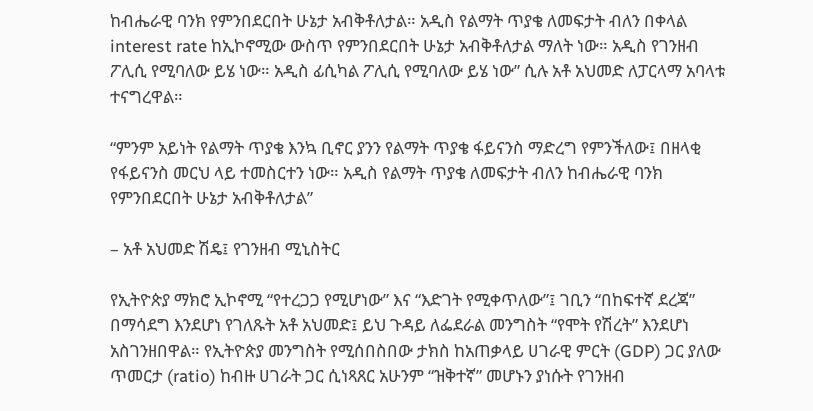ከብሔራዊ ባንክ የምንበደርበት ሁኔታ አብቅቶለታል። አዲስ የልማት ጥያቄ ለመፍታት ብለን በቀላል interest rate ከኢኮኖሚው ውስጥ የምንበደርበት ሁኔታ አብቅቶለታል ማለት ነው። አዲስ የገንዘብ ፖሊሲ የሚባለው ይሄ ነው። አዲስ ፊሲካል ፖሊሲ የሚባለው ይሄ ነው” ሲሉ አቶ አህመድ ለፓርላማ አባላቱ ተናግረዋል።

“ምንም አይነት የልማት ጥያቄ እንኳ ቢኖር ያንን የልማት ጥያቄ ፋይናንስ ማድረግ የምንችለው፤ በዘላቂ የፋይናንስ መርህ ላይ ተመስርተን ነው። አዲስ የልማት ጥያቄ ለመፍታት ብለን ከብሔራዊ ባንክ የምንበደርበት ሁኔታ አብቅቶለታል”

– አቶ አህመድ ሽዴ፤ የገንዘብ ሚኒስትር

የኢትዮጵያ ማክሮ ኢኮኖሚ “የተረጋጋ የሚሆነው” እና “እድገት የሚቀጥለው”፤ ገቢን “በከፍተኛ ደረጃ” በማሳደግ እንደሆነ የገለጹት አቶ አህመድ፤ ይህ ጉዳይ ለፌደራል መንግስት “የሞት የሽረት” እንደሆነ አስገንዘበዋል። የኢትዮጵያ መንግስት የሚሰበስበው ታክስ ከአጠቃላይ ሀገራዊ ምርት (GDP) ጋር ያለው ጥመርታ (ratio) ከብዙ ሀገራት ጋር ሲነጻጸር አሁንም “ዝቅተኛ” መሆኑን ያነሱት የገንዘብ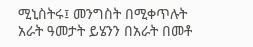ሚኒስትሩ፤ መንግስት በሚቀጥሉት አራት ዓመታት ይሄንን በአራት በመቶ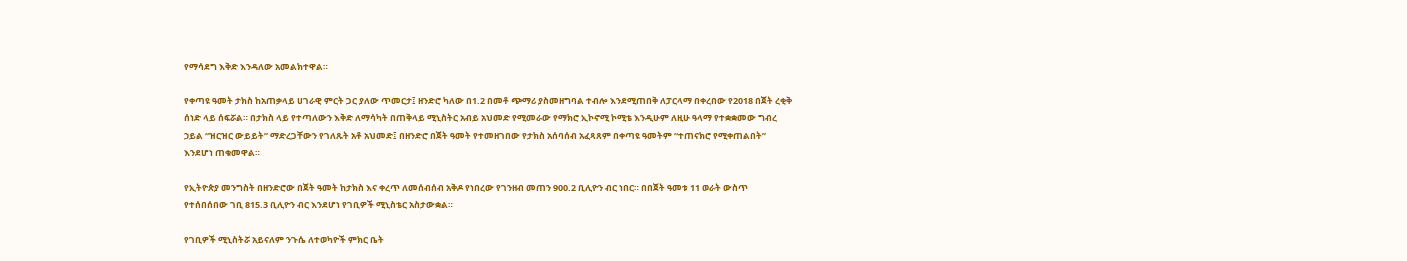የማሳደግ እቅድ እንዳለው አመልክተዋል።

የቀጣዩ ዓመት ታክስ ከአጠቃላይ ሀገራዊ ምርት ጋር ያለው ጥመርታ፤ ዘንድሮ ካለው በ1.2 በመቶ ጭማሪ ያስመዘግባል ተብሎ እንደሚጠበቅ ለፓርላማ በቀረበው የ2018 በጀት ረቂቅ ሰነድ ላይ ሰፍሯል። በታክስ ላይ የተጣለውን እቅድ ለማሳካት በጠቅላይ ሚኒስትር አብይ አህመድ የሚመራው የማክሮ ኢኮኖሚ ኮሚቴ እንዲሁም ለዚሁ ዓላማ የተቋቋመው ግብረ ኃይል “ዝርዝር ውይይት” ማድረጋቸውን የገለጹት አቶ አህመድ፤ በዘንድሮ በጀት ዓመት የተመዘገበው የታክስ አሰባሰብ አፈጻጸም በቀጣዩ ዓመትም “ተጠናክሮ የሚቀጠልበት” እንደሆነ ጠቁመዋል።

የኢትዮጵያ መንግስት በዘንድሮው በጀት ዓመት ከታክስ እና ቀረጥ ለመሰብሰብ አቅዶ የነበረው የገንዘብ መጠን 900.2 ቢሊዮን ብር ነበር። በበጀት ዓመቱ 11 ወራት ውስጥ የተሰበሰበው ገቢ 815.3 ቢሊዮን ብር እንደሆነ የገቢዎች ሚኒስቴር አስታውቋል።

የገቢዎች ሚኒስትሯ አይናለም ንጉሴ ለተወካዮች ምክር ቤት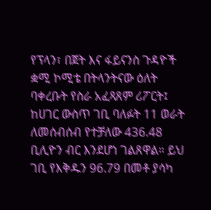የፕላን፣ በጀት እና ፋይናንስ ጉዳዮች ቋሚ ኮሚቴ በትላንትናው ዕለት ባቀረቡት የስራ አፈጻጸም ሪፖርት፤  ከሀገር ውስጥ ገቢ ባለፉት 11 ወራት ለመሰብሰብ የተቻለው 436.48 ቢሊዮን ብር እንደሆነ ገልጸዋል። ይህ ገቢ የእቅዱን 96.79 በመቶ ያሳካ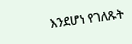እንደሆነ የገለጹት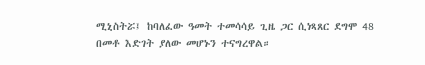ሚኒስትሯ፤ ከባለፈው ዓመት ተመሳሳይ ጊዜ ጋር ሲነጻጸር ደግሞ 48 በመቶ እድገት ያለው መሆኑን ተናግረዋል።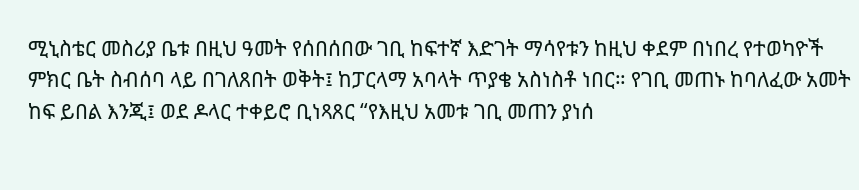ሚኒስቴር መስሪያ ቤቱ በዚህ ዓመት የሰበሰበው ገቢ ከፍተኛ እድገት ማሳየቱን ከዚህ ቀደም በነበረ የተወካዮች ምክር ቤት ስብሰባ ላይ በገለጸበት ወቅት፤ ከፓርላማ አባላት ጥያቄ አስነስቶ ነበር። የገቢ መጠኑ ከባለፈው አመት ከፍ ይበል እንጂ፤ ወደ ዶላር ተቀይሮ ቢነጻጸር “የእዚህ አመቱ ገቢ መጠን ያነሰ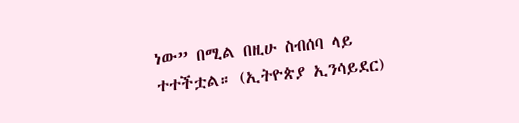ነው” በሚል በዚሁ ስብሰባ ላይ ተተችቷል። (ኢትዮጵያ ኢንሳይደር)